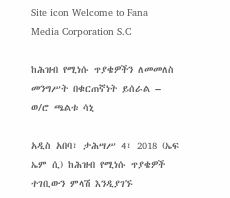Site icon Welcome to Fana Media Corporation S.C

ከሕዝብ የሚነሱ ጥያቄዎችን ለመመለስ መንግሥት በቁርጠኛነት ይሰራል – ወ/ሮ ጫልቱ ሳኒ

አዲስ አበባ፣ ታሕሣሥ 4፣ 2018 (ኤፍ ኤም ሲ) ከሕዝብ የሚነሱ ጥያቄዎች ተገቢውን ምላሽ እንዲያገኙ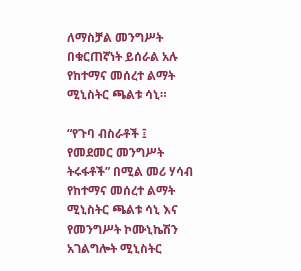ለማስቻል መንግሥት በቁርጠኛነት ይሰራል አሉ የከተማና መሰረተ ልማት ሚኒስትር ጫልቱ ሳኒ።

“የጉባ ብስራቶች ፤ የመደመር መንግሥት ትሩፋቶች” በሚል መሪ ሃሳብ የከተማና መሰረተ ልማት ሚኒስትር ጫልቱ ሳኒ እና የመንግሥት ኮሙኒኬሽን አገልግሎት ሚኒስትር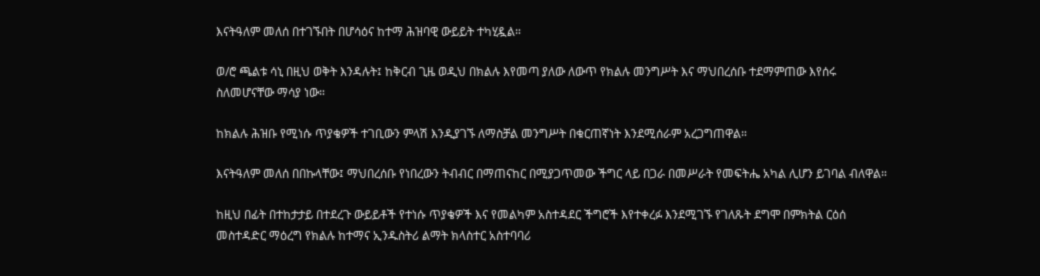እናትዓለም መለሰ በተገኙበት በሆሳዕና ከተማ ሕዝባዊ ውይይት ተካሂዷል።

ወ/ሮ ጫልቱ ሳኒ በዚህ ወቅት እንዳሉት፤ ከቅርብ ጊዜ ወዲህ በክልሉ እየመጣ ያለው ለውጥ የክልሉ መንግሥት እና ማህበረሰቡ ተደማምጠው እየሰሩ ስለመሆናቸው ማሳያ ነው።

ከክልሉ ሕዝቡ የሚነሱ ጥያቄዎች ተገቢውን ምላሽ እንዲያገኙ ለማስቻል መንግሥት በቁርጠኛነት እንደሚሰራም አረጋግጠዋል።

እናትዓለም መለሰ በበኩላቸው፤ ማህበረሰቡ የነበረውን ትብብር በማጠናከር በሚያጋጥመው ችግር ላይ በጋራ በመሥራት የመፍትሔ አካል ሊሆን ይገባል ብለዋል።

ከዚህ በፊት በተከታታይ በተደረጉ ውይይቶች የተነሱ ጥያቄዎች እና የመልካም አስተዳደር ችግሮች እየተቀረፉ እንደሚገኙ የገለጹት ደግሞ በምክትል ርዕሰ መስተዳድር ማዕረግ የክልሉ ከተማና ኢንዱስትሪ ልማት ክላስተር አስተባባሪ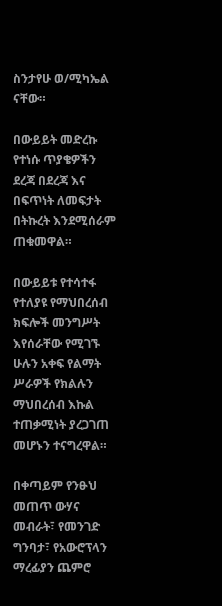ስንታየሁ ወ/ሚካኤል ናቸው።

በውይይት መድረኩ የተነሱ ጥያቄዎችን ደረጃ በደረጃ እና በፍጥነት ለመፍታት በትኩረት እንደሚሰራም ጠቁመዋል።

በውይይቱ የተሳተፋ የተለያዩ የማህበረሰብ ክፍሎች መንግሥት እየሰራቸው የሚገኙ ሁሉን አቀፍ የልማት ሥራዎች የክልሉን ማህበረሰብ እኩል ተጠቃሚነት ያረጋገጠ መሆኑን ተናግረዋል።

በቀጣይም የንፁህ መጠጥ ውሃና መብራት፣ የመንገድ ግንባታ፣ የአውሮፕላን ማረፊያን ጨምሮ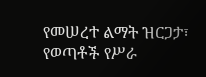የመሠረተ ልማት ዝርጋታ፣ የወጣቶች የሥራ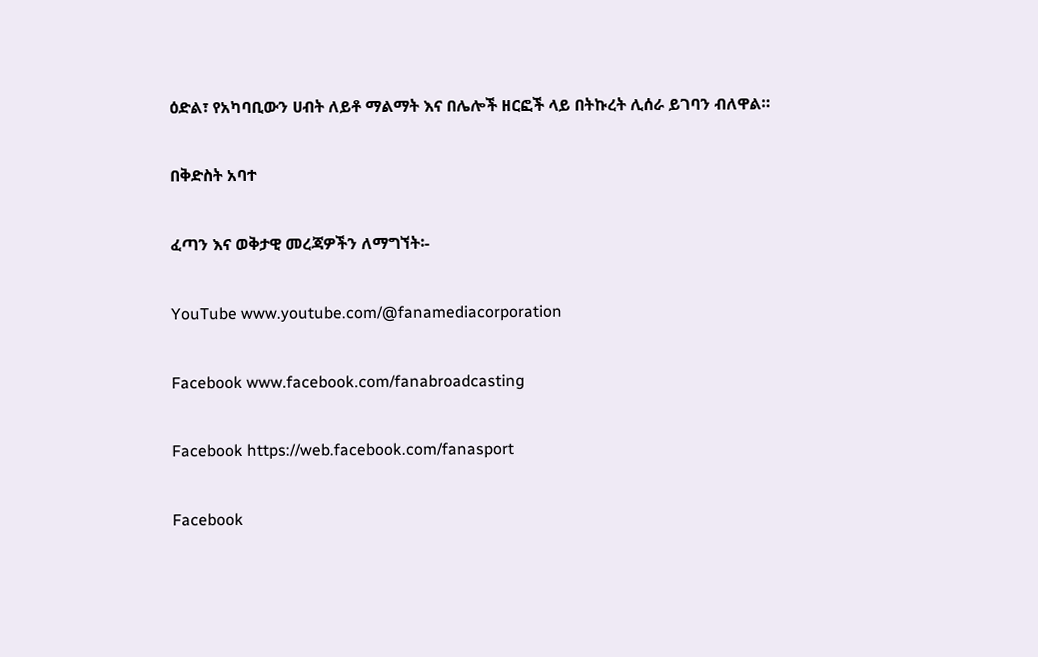ዕድል፣ የአካባቢውን ሀብት ለይቶ ማልማት እና በሌሎች ዘርፎች ላይ በትኩረት ሊሰራ ይገባን ብለዋል።

በቅድስት አባተ

ፈጣን እና ወቅታዊ መረጃዎችን ለማግኘት፡-

YouTube www.youtube.com/@fanamediacorporation

Facebook www.facebook.com/fanabroadcasting

Facebook https://web.facebook.com/fanasport

Facebook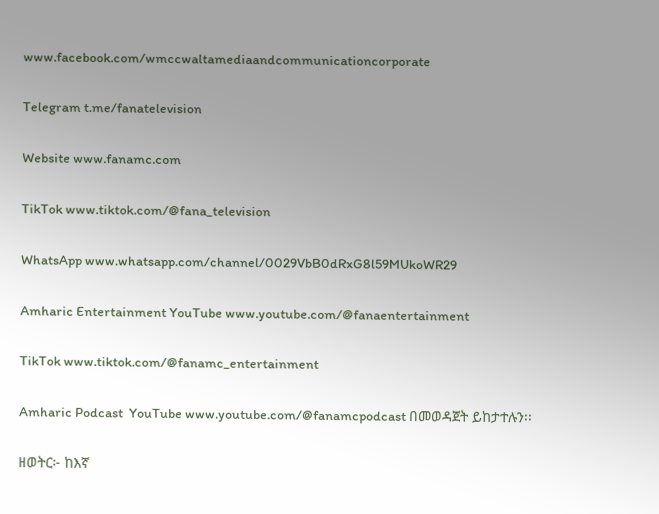www.facebook.com/wmccwaltamediaandcommunicationcorporate

Telegram t.me/fanatelevision

Website www.fanamc.com

TikTok www.tiktok.com/@fana_television

WhatsApp www.whatsapp.com/channel/0029VbB0dRxG8l59MUkoWR29

Amharic Entertainment YouTube www.youtube.com/@fanaentertainment

TikTok www.tiktok.com/@fanamc_entertainment

Amharic Podcast  YouTube www.youtube.com/@fanamcpodcast በመወዳጀት ይከታተሉን፡፡

ዘወትር፦ ከእኛ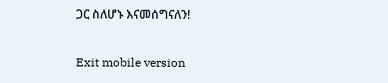ጋር ስለሆኑ እናመሰግናለን!

Exit mobile version